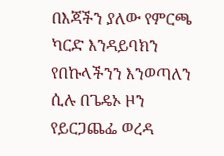በእጃችን ያለው የምርጫ ካርድ እንዳይባክን የበኩላችንን እንወጣለን ሲሉ በጌዴኦ ዞን የይርጋጨፌ ወረዳ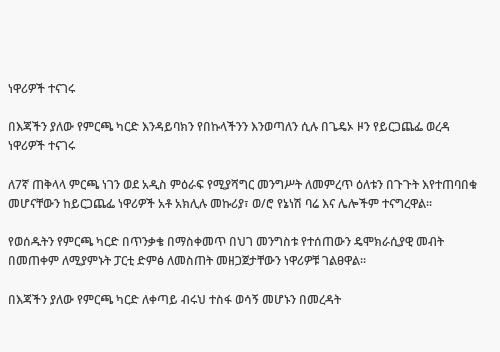ነዋሪዎች ተናገሩ

በእጃችን ያለው የምርጫ ካርድ እንዳይባክን የበኩላችንን እንወጣለን ሲሉ በጌዴኦ ዞን የይርጋጨፌ ወረዳ ነዋሪዎች ተናገሩ

ለ7ኛ ጠቅላላ ምርጫ ነገን ወደ አዲስ ምዕራፍ የሚያሻግር መንግሥት ለመምረጥ ዕለቱን በጉጉት እየተጠባበቁ መሆናቸውን ከይርጋጨፌ ነዋሪዎች አቶ አክሊሉ መኩሪያ፣ ወ/ሮ የኔነሽ ባሬ እና ሌሎችም ተናግረዋል፡፡

የወሰዱትን የምርጫ ካርድ በጥንቃቄ በማስቀመጥ በህገ መንግስቱ የተሰጠውን ዴሞክራሲያዊ መብት በመጠቀም ለሚያምኑት ፓርቲ ድምፅ ለመስጠት መዘጋጀታቸውን ነዋሪዎቹ ገልፀዋል፡፡

በእጃችን ያለው የምርጫ ካርድ ለቀጣይ ብሩህ ተስፋ ወሳኝ መሆኑን በመረዳት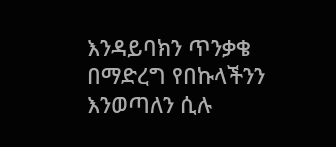እንዳይባክን ጥንቃቄ በማድረግ የበኩላችንን እንወጣለን ሲሉ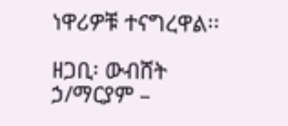ነዋሪዎቹ ተናግረዋል፡፡

ዘጋቢ፡ ውብሸት ኃ/ማርያም –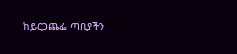ከይርጋጨፌ ጣቢያችን